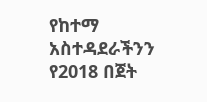የከተማ አስተዳደራችንን የ2018 በጀት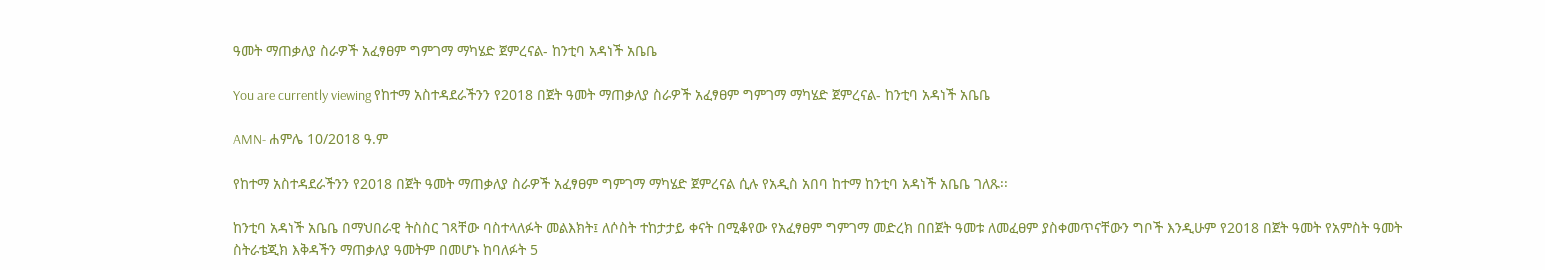ዓመት ማጠቃለያ ስራዎች አፈፃፀም ግምገማ ማካሄድ ጀምረናል- ከንቲባ አዳነች አቤቤ

You are currently viewing የከተማ አስተዳደራችንን የ2018 በጀት ዓመት ማጠቃለያ ስራዎች አፈፃፀም ግምገማ ማካሄድ ጀምረናል- ከንቲባ አዳነች አቤቤ

AMN- ሐምሌ 10/2018 ዓ.ም

የከተማ አስተዳደራችንን የ2018 በጀት ዓመት ማጠቃለያ ስራዎች አፈፃፀም ግምገማ ማካሄድ ጀምረናል ሲሉ የአዲስ አበባ ከተማ ከንቲባ አዳነች አቤቤ ገለጹ፡፡

ከንቲባ አዳነች አቤቤ በማህበራዊ ትስስር ገጻቸው ባስተላለፉት መልእክት፤ ለሶስት ተከታታይ ቀናት በሚቆየው የአፈፃፀም ግምገማ መድረክ በበጀት ዓመቱ ለመፈፀም ያስቀመጥናቸውን ግቦች እንዲሁም የ2018 በጀት ዓመት የአምስት ዓመት ስትራቴጂክ እቅዳችን ማጠቃለያ ዓመትም በመሆኑ ከባለፉት 5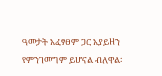ዓመታት አፈፃፀም ጋር አያይዘን የምንገመግም ይሆናል ብለዋል፡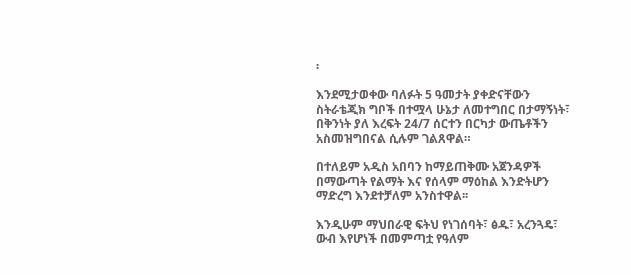፡

እንደሚታወቀው ባለፉት 5 ዓመታት ያቀድናቸውን ስትራቴጂክ ግቦች በተሟላ ሁኔታ ለመተግበር በታማኝነት፣ በቅንነት ያለ እረፍት 24/7 ሰርተን በርካታ ውጤቶችን አስመዝግበናል ሲሉም ገልጸዋል።

በተለይም አዲስ አበባን ከማይጠቅሙ አጀንዳዎች በማውጣት የልማት እና የሰላም ማዕከል እንድትሆን ማድረግ እንደተቻለም አንስተዋል፡፡

እንዲሁም ማህበራዊ ፍትህ የነገሰባት፣ ፅዱ፣ አረንጓዴ፣ ውብ እየሆነች በመምጣቷ የዓለም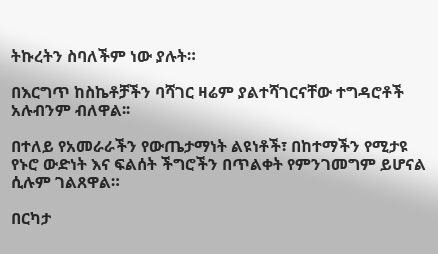ትኩረትን ስባለችም ነው ያሉት።

በእርግጥ ከስኬቶቻችን ባሻገር ዛሬም ያልተሻገርናቸው ተግዳሮቶች አሉብንም ብለዋል፡፡

በተለይ የአመራራችን የውጤታማነት ልዩነቶች፣ በከተማችን የሚታዩ የኑሮ ውድነት እና ፍልሰት ችግሮችን በጥልቀት የምንገመግም ይሆናል ሲሉም ገልጸዋል።

በርካታ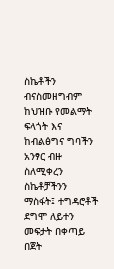ስኬቶችን ብናስመዘግብም ከህዝቡ የመልማት ፍላጎት እና ከብልፅግና ግባችን አንፃር ብዙ ስለሚቀረን ስኬቶቻችንን ማስፋት፤ ተግዳሮቶች ደግሞ ለይተን መፍታት በቀጣይ በጀት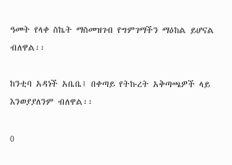ዓመት የላቀ ስኬት ማስመዝገብ የግምገማችን ማዕከል ይሆናል ብለዋል፡፡

ከንቲባ አዳነች አቤቤ፤ በቀጣይ የትኩረት አቅጣጫዎች ላይ እንወያያለንም ብለዋል፡፡

0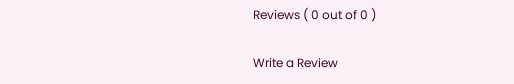Reviews ( 0 out of 0 )

Write a Review